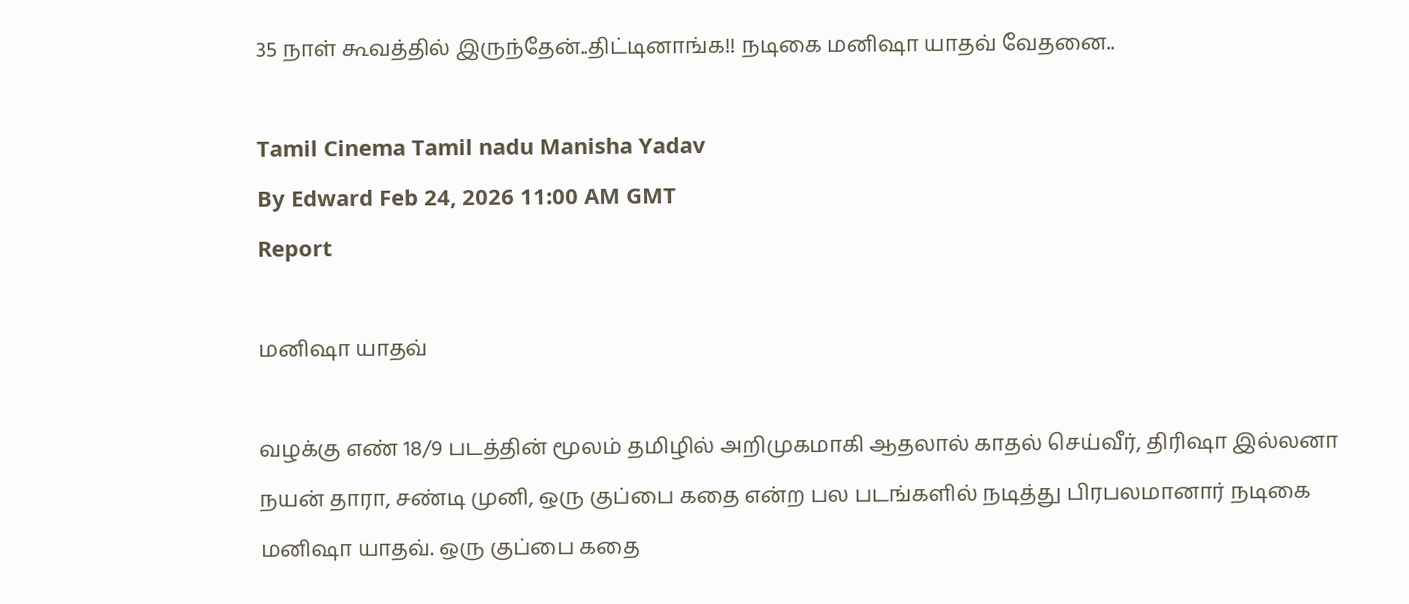35 நாள் கூவத்தில் இருந்தேன்..திட்டினாங்க!! நடிகை மனிஷா யாதவ் வேதனை..

Tamil Cinema Tamil nadu Manisha Yadav
By Edward Feb 24, 2026 11:00 AM GMT
Report

மனிஷா யாதவ்

வழக்கு எண் 18/9 படத்தின் மூலம் தமிழில் அறிமுகமாகி ஆதலால் காதல் செய்வீர், திரிஷா இல்லனா நயன் தாரா, சண்டி முனி, ஒரு குப்பை கதை என்ற பல படங்களில் நடித்து பிரபலமானார் நடிகை மனிஷா யாதவ். ஒரு குப்பை கதை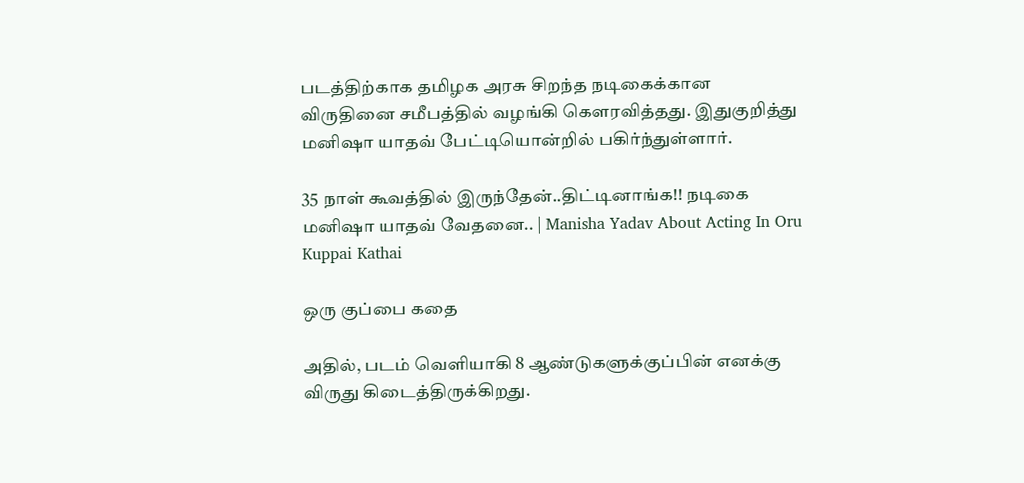படத்திற்காக தமிழக அரசு சிறந்த நடிகைக்கான விருதினை சமீபத்தில் வழங்கி கெளரவித்தது. இதுகுறித்து மனிஷா யாதவ் பேட்டியொன்றில் பகிர்ந்துள்ளார்.

35 நாள் கூவத்தில் இருந்தேன்..திட்டினாங்க!! நடிகை மனிஷா யாதவ் வேதனை.. | Manisha Yadav About Acting In Oru Kuppai Kathai

ஒரு குப்பை கதை

அதில், படம் வெளியாகி 8 ஆண்டுகளுக்குப்பின் எனக்கு விருது கிடைத்திருக்கிறது.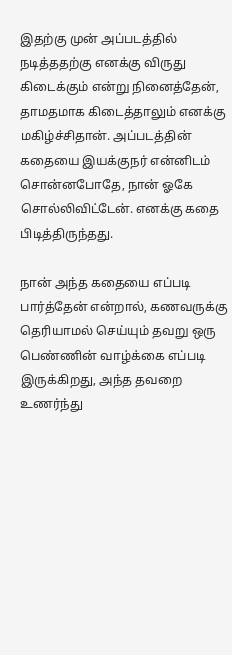இதற்கு முன் அப்படத்தில் நடித்ததற்கு எனக்கு விருது கிடைக்கும் என்று நினைத்தேன், தாமதமாக கிடைத்தாலும் எனக்கு மகிழ்ச்சிதான். அப்படத்தின் கதையை இயக்குநர் என்னிடம் சொன்னபோதே, நான் ஓகே சொல்லிவிட்டேன். எனக்கு கதை பிடித்திருந்தது.

நான் அந்த கதையை எப்படி பார்த்தேன் என்றால், கணவருக்கு தெரியாமல் செய்யும் தவறு ஒரு பெண்ணின் வாழ்க்கை எப்படி இருக்கிறது, அந்த தவறை உணர்ந்து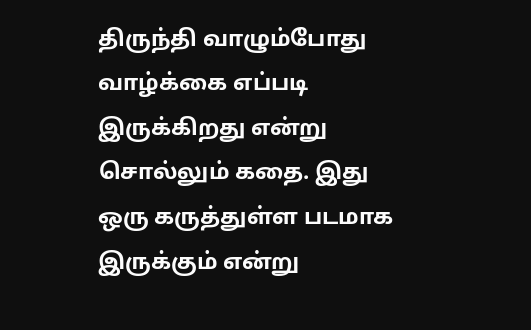திருந்தி வாழும்போது வாழ்க்கை எப்படி இருக்கிறது என்று சொல்லும் கதை. இது ஒரு கருத்துள்ள படமாக இருக்கும் என்று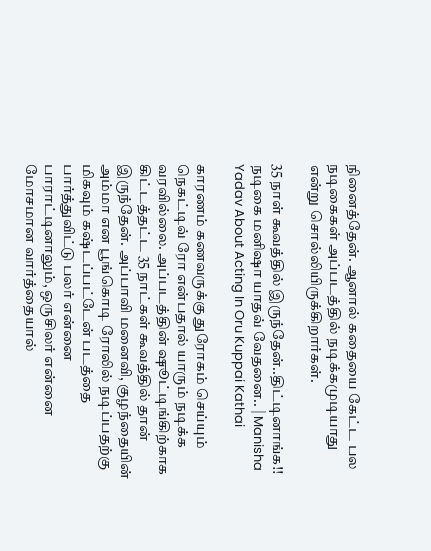நினைத்தேன். ஆனால் கதையை கேட்ட பல நடிகைகள் அப்படத்தில் நடிக்கமுடியாது என்று சொல்லியிருக்கிறார்கள்.

35 நாள் கூவத்தில் இருந்தேன்..திட்டினாங்க!! நடிகை மனிஷா யாதவ் வேதனை.. | Manisha Yadav About Acting In Oru Kuppai Kathai

காரணம் கணவருக்கு துரோகம் செய்யும் நெகட்டிவ் ரோ என்பதால் யாரும் நடிக்க வரவில்லை. அப்படத்தின் ஷூட்டிங்கிற்காக கிட்டத்தட்ட 35 நாட்கள் கூவத்தில் தான் இருந்தேன். அப்பாவி மனைவி, குழந்தையின் அம்மா என பூங்கொடி ரோலில் நடிப்பதற்கு மிகவும் கஷ்டப்பட்டேன் படத்தை பார்த்துவிட்டு பலர் என்னை பாராட்டினாலும், ஒருசிலர் என்னை மோசமான வார்த்தையால்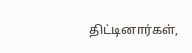திட்டினார்கள்,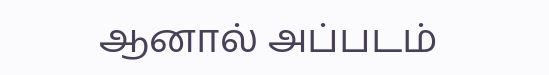ஆனால் அப்படம்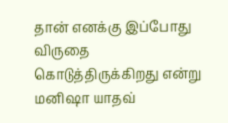தான் எனக்கு இப்போது விருதை கொடுத்திருக்கிறது என்று மனிஷா யாதவ்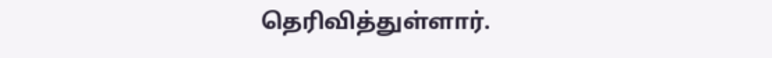தெரிவித்துள்ளார்.